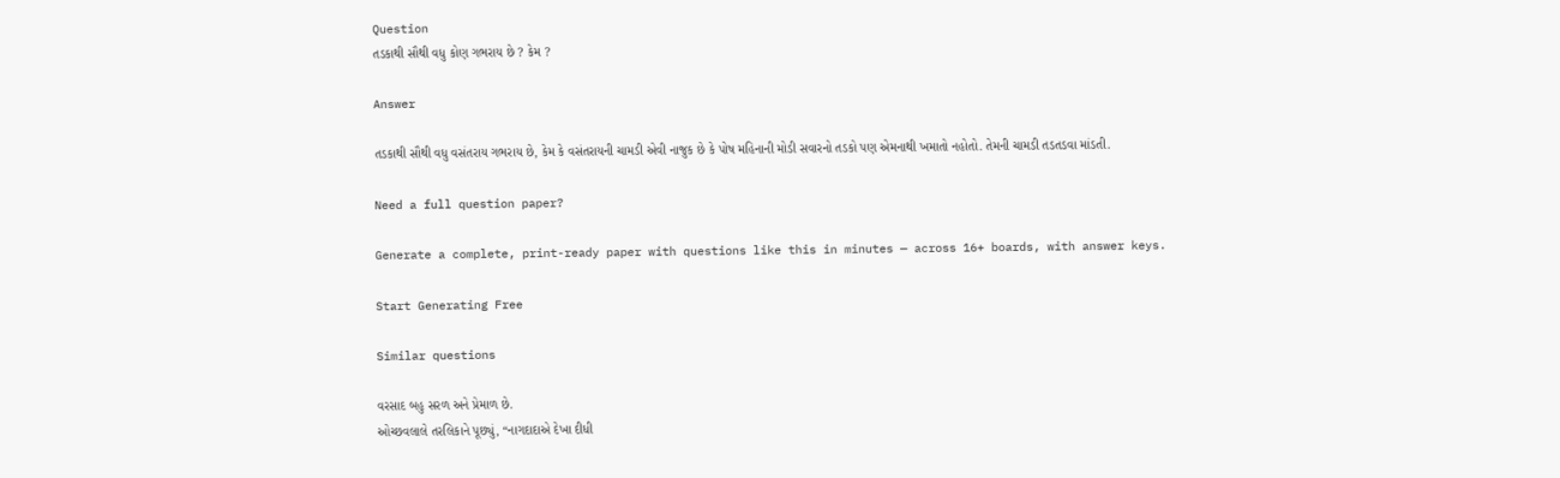Question
તડકાથી સૌથી વધુ કોણ ગભરાય છે ? કેમ ?

Answer

તડકાથી સૌથી વધુ વસંતરાય ગભરાય છે, કેમ કે વસંતરાયની ચામડી એવી નાજુક છે કે પોષ મહિનાની મોડી સવારનો તડકો પણ એમનાથી ખમાતો નહોતો. તેમની ચામડી તડતડવા માંડતી.

Need a full question paper?

Generate a complete, print-ready paper with questions like this in minutes — across 16+ boards, with answer keys.

Start Generating Free

Similar questions

વરસાદ બહુ સરળ અને પ્રેમાળ છે.
ઓચ્છવલાલે તરલિકાને પૂછ્યું, “નાગદાદાએ દેખા દીધી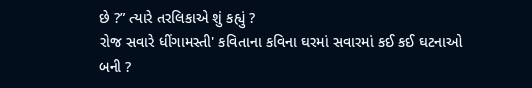છે ?” ત્યારે તરલિકાએ શું કહ્યું ?
રોજ સવારે ધીંગામસ્તી' કવિતાના કવિના ઘરમાં સવારમાં કઈ કઈ ઘટનાઓ બની ?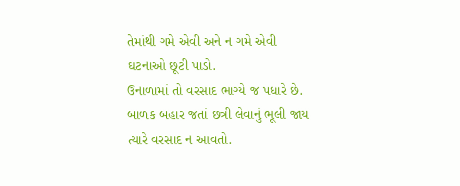તેમાંથી ગમે એવી અને ન ગમે એવી ઘટનાઓ છૂટી પાડો.
ઉનાળામાં તો વરસાદ ભાગ્યે જ પધારે છે.
બાળક બહાર જતાં છત્રી લેવાનું ભૂલી જાય ત્યારે વરસાદ ન આવતો.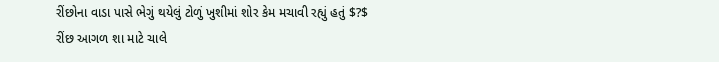રીંછોના વાડા પાસે ભેગું થયેલું ટોળું ખુશીમાં શોર કેમ મચાવી રહ્યું હતું $?$
રીંછ આગળ શા માટે ચાલે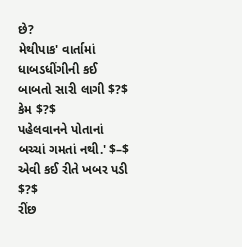છે?
મેથીપાક' વાર્તામાં ધાબડધીંગીની કઈ બાબતો સારી લાગી $?$ કેમ $?$
પહેલવાનને પોતાનાં બચ્ચાં ગમતાં નથી.' $–$ એવી કઈ રીતે ખબર પડી $?$
રીંછ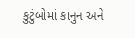કુટુંબોમાં કાનુન અને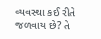વ્યવસ્થા કઈ રીતે જળવાય છે? તે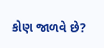કોણ જાળવે છે?